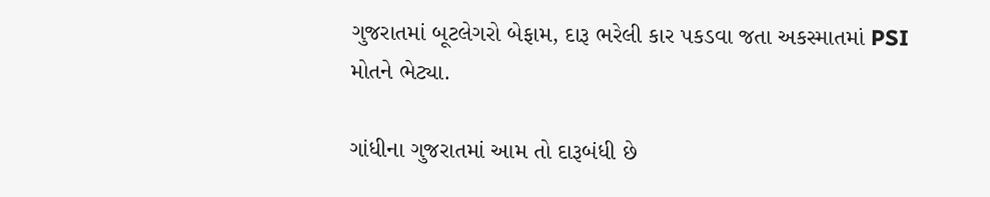ગુજરાતમાં બૂટલેગરો બેફામ, દારૂ ભરેલી કાર પકડવા જતા અકસ્માતમાં PSI મોતને ભેટ્યા.

ગાંધીના ગુજરાતમાં આમ તો દારૂબંધી છે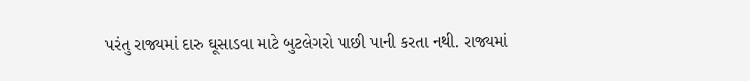પરંતુ રાજ્યમાં દારુ ઘૂસાડવા માટે બુટલેગરો પાછી પાની કરતા નથી. રાજ્યમાં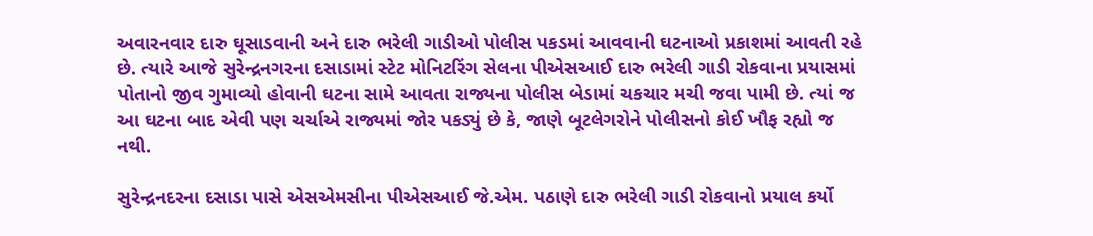અવારનવાર દારુ ઘૂસાડવાની અને દારુ ભરેલી ગાડીઓ પોલીસ પકડમાં આવવાની ઘટનાઓ પ્રકાશમાં આવતી રહે છે. ત્યારે આજે સુરેન્દ્રનગરના દસાડામાં સ્ટેટ મોનિટરિંગ સેલના પીએસઆઈ દારુ ભરેલી ગાડી રોકવાના પ્રયાસમાં પોતાનો જીવ ગુમાવ્યો હોવાની ઘટના સામે આવતા રાજ્યના પોલીસ બેડામાં ચકચાર મચી જવા પામી છે. ત્યાં જ આ ઘટના બાદ એવી પણ ચર્ચાએ રાજ્યમાં જોર પકડ્યું છે કે, જાણે બૂટલેગરોને પોલીસનો કોઈ ખૌફ રહ્યો જ નથી.

સુરેન્દ્રનદરના દસાડા પાસે એસએમસીના પીએસઆઈ જે.એમ. પઠાણે દારુ ભરેલી ગાડી રોકવાનો પ્રયાલ કર્યો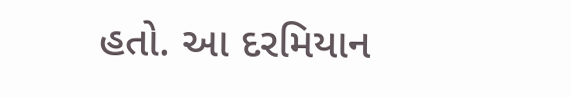હતો. આ દરમિયાન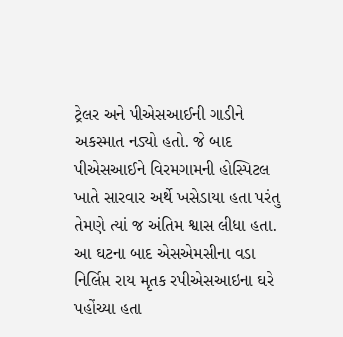ટ્રેલર અને પીએસઆઈની ગાડીને અકસ્માત નડ્યો હતો. જે બાદ પીએસઆઈને વિરમગામની હોસ્પિટલ ખાતે સારવાર અર્થે ખસેડાયા હતા પરંતુ તેમણે ત્યાં જ અંતિમ શ્વાસ લીધા હતા. આ ઘટના બાદ એસએમસીના વડા નિર્લિપ્ત રાય મૃતક રપીએસઆઇના ઘરે પહોંચ્યા હતા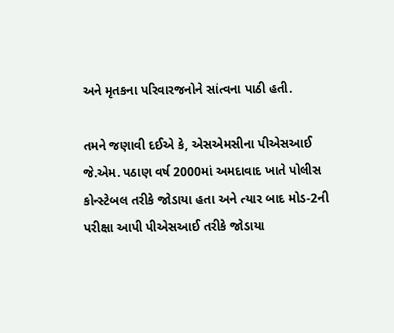અને મૃતકના પરિવારજનોને સાંત્વના પાઠી હતી.

તમને જણાવી દઈએ કે, એસએમસીના પીએસઆઈ જે.એમ. પઠાણ વર્ષ 2000માં અમદાવાદ ખાતે પોલીસ કોન્સ્ટેબલ તરીકે જોડાયા હતા અને ત્યાર બાદ મોડ-2ની પરીક્ષા આપી પીએસઆઈ તરીકે જોડાયા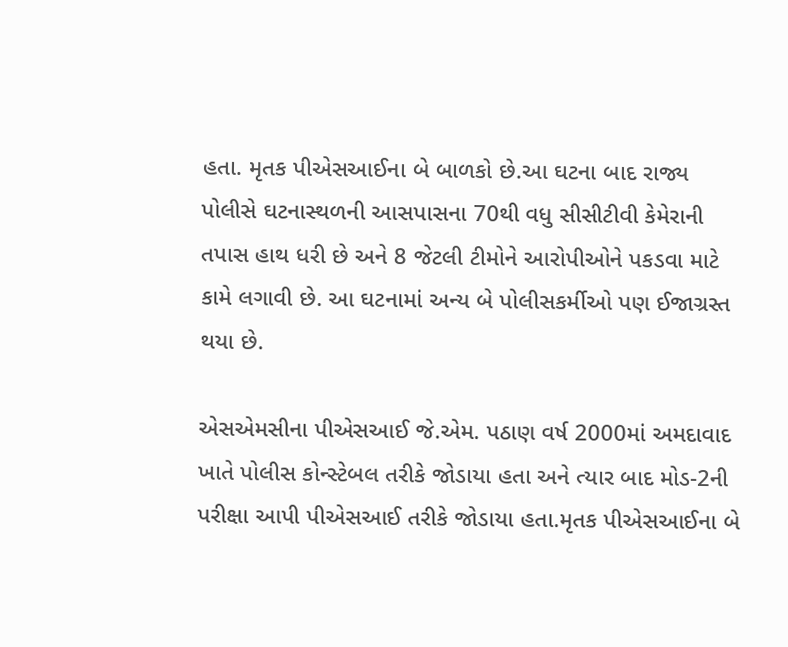હતા. મૃતક પીએસઆઈના બે બાળકો છે.આ ઘટના બાદ રાજ્ય પોલીસે ઘટનાસ્થળની આસપાસના 70થી વધુ સીસીટીવી કેમેરાની તપાસ હાથ ધરી છે અને 8 જેટલી ટીમોને આરોપીઓને પકડવા માટે કામે લગાવી છે. આ ઘટનામાં અન્ય બે પોલીસકર્મીઓ પણ ઈજાગ્રસ્ત થયા છે.

એસએમસીના પીએસઆઈ જે.એમ. પઠાણ વર્ષ 2000માં અમદાવાદ ખાતે પોલીસ કોન્સ્ટેબલ તરીકે જોડાયા હતા અને ત્યાર બાદ મોડ-2ની પરીક્ષા આપી પીએસઆઈ તરીકે જોડાયા હતા.મૃતક પીએસઆઈના બે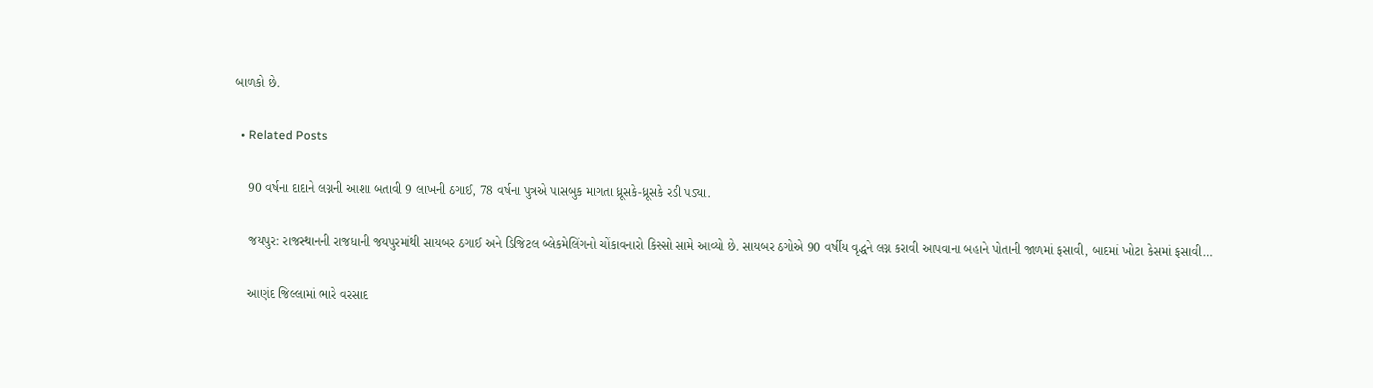બાળકો છે.

  • Related Posts

    90 વર્ષના દાદાને લગ્નની આશા બતાવી 9 લાખની ઠગાઈ, 78 વર્ષના પુત્રએ પાસબુક માગતા ધ્રૂસકે-ધ્રૂસકે રડી પડ્યા.

    જયપુર: રાજસ્થાનની રાજધાની જયપુરમાંથી સાયબર ઠગાઈ અને ડિજિટલ બ્લેકમેલિંગનો ચોંકાવનારો કિસ્સો સામે આવ્યો છે. સાયબર ઠગોએ 90 વર્ષીય વૃદ્ધને લગ્ન કરાવી આપવાના બહાને પોતાની જાળમાં ફસાવી, બાદમાં ખોટા કેસમાં ફસાવી…

    આણંદ જિલ્લામાં ભારે વરસાદ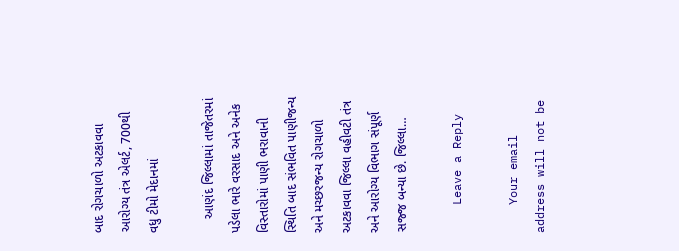બાદ રોગચાળો અટકાવવા આરોગ્ય તંત્ર એલર્ટ, 700થી વધુ ટીમો મેદાનમાં

    આણંદ જિલ્લામાં તાજેતરમાં પડેલા ભારે વરસાદ અને અનેક વિસ્તારોમાં પાણી ભરાવાની સ્થિતિ બાદ સંભવિત પાણીજન્ય અને મચ્છરજન્ય રોગચાળો અટકાવવા જિલ્લા વહીવટી તંત્ર અને આરોગ્ય વિભાગ સંપૂર્ણ સજ્જ બન્યા છે. જિલ્લા…

    Leave a Reply

    Your email address will not be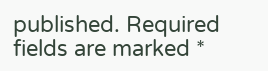published. Required fields are marked *